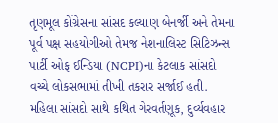તૃણમૂલ કોંગ્રેસના સાંસદ કલ્યાણ બેનર્જી અને તેમના પૂર્વ પક્ષ સહયોગીઓ તેમજ નેશનાલિસ્ટ સિટિઝન્સ પાર્ટી ઓફ ઈન્ડિયા (NCPI)ના કેટલાક સાંસદો વચ્ચે લોકસભામાં તીખી તકરાર સર્જાઈ હતી. મહિલા સાંસદો સાથે કથિત ગેરવર્તણૂક, દુર્વ્યવહાર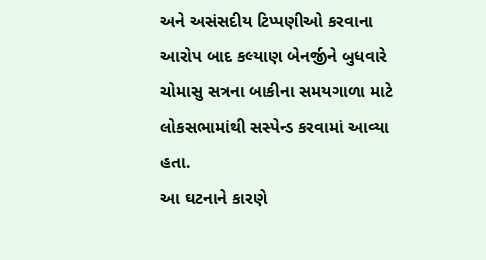અને અસંસદીય ટિપ્પણીઓ કરવાના આરોપ બાદ કલ્યાણ બેનર્જીને બુધવારે ચોમાસુ સત્રના બાકીના સમયગાળા માટે લોકસભામાંથી સસ્પેન્ડ કરવામાં આવ્યા હતા.
આ ઘટનાને કારણે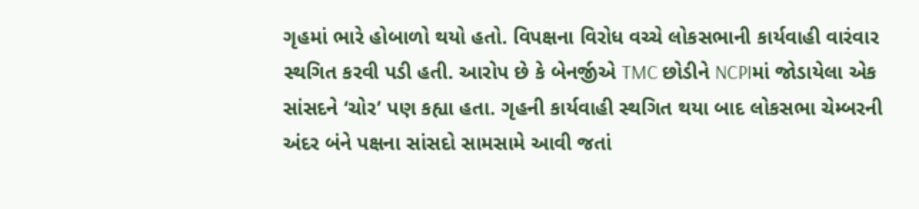ગૃહમાં ભારે હોબાળો થયો હતો. વિપક્ષના વિરોધ વચ્ચે લોકસભાની કાર્યવાહી વારંવાર સ્થગિત કરવી પડી હતી. આરોપ છે કે બેનર્જીએ TMC છોડીને NCPIમાં જોડાયેલા એક સાંસદને ‘ચોર’ પણ કહ્યા હતા. ગૃહની કાર્યવાહી સ્થગિત થયા બાદ લોકસભા ચેમ્બરની અંદર બંને પક્ષના સાંસદો સામસામે આવી જતાં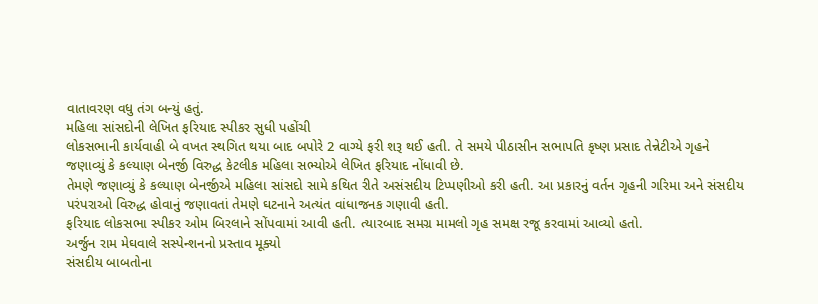વાતાવરણ વધુ તંગ બન્યું હતું.
મહિલા સાંસદોની લેખિત ફરિયાદ સ્પીકર સુધી પહોંચી
લોકસભાની કાર્યવાહી બે વખત સ્થગિત થયા બાદ બપોરે 2 વાગ્યે ફરી શરૂ થઈ હતી. તે સમયે પીઠાસીન સભાપતિ કૃષ્ણ પ્રસાદ તેન્નેટીએ ગૃહને જણાવ્યું કે કલ્યાણ બેનર્જી વિરુદ્ધ કેટલીક મહિલા સભ્યોએ લેખિત ફરિયાદ નોંધાવી છે.
તેમણે જણાવ્યું કે કલ્યાણ બેનર્જીએ મહિલા સાંસદો સામે કથિત રીતે અસંસદીય ટિપ્પણીઓ કરી હતી. આ પ્રકારનું વર્તન ગૃહની ગરિમા અને સંસદીય પરંપરાઓ વિરુદ્ધ હોવાનું જણાવતાં તેમણે ઘટનાને અત્યંત વાંધાજનક ગણાવી હતી.
ફરિયાદ લોકસભા સ્પીકર ઓમ બિરલાને સોંપવામાં આવી હતી. ત્યારબાદ સમગ્ર મામલો ગૃહ સમક્ષ રજૂ કરવામાં આવ્યો હતો.
અર્જુન રામ મેઘવાલે સસ્પેન્શનનો પ્રસ્તાવ મૂક્યો
સંસદીય બાબતોના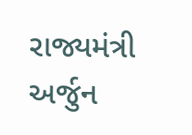રાજ્યમંત્રી અર્જુન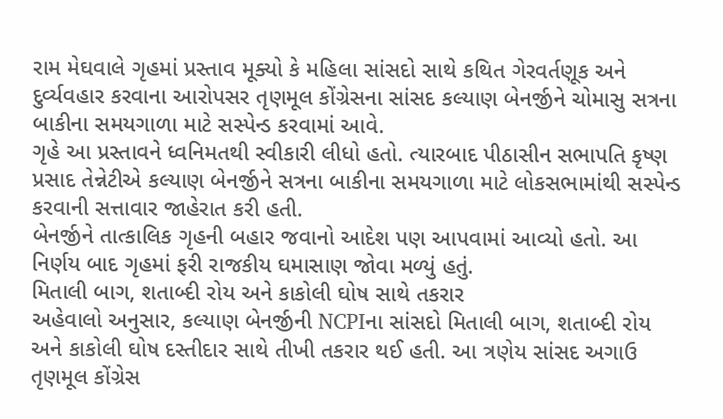રામ મેઘવાલે ગૃહમાં પ્રસ્તાવ મૂક્યો કે મહિલા સાંસદો સાથે કથિત ગેરવર્તણૂક અને દુર્વ્યવહાર કરવાના આરોપસર તૃણમૂલ કોંગ્રેસના સાંસદ કલ્યાણ બેનર્જીને ચોમાસુ સત્રના બાકીના સમયગાળા માટે સસ્પેન્ડ કરવામાં આવે.
ગૃહે આ પ્રસ્તાવને ધ્વનિમતથી સ્વીકારી લીધો હતો. ત્યારબાદ પીઠાસીન સભાપતિ કૃષ્ણ પ્રસાદ તેન્નેટીએ કલ્યાણ બેનર્જીને સત્રના બાકીના સમયગાળા માટે લોકસભામાંથી સસ્પેન્ડ કરવાની સત્તાવાર જાહેરાત કરી હતી.
બેનર્જીને તાત્કાલિક ગૃહની બહાર જવાનો આદેશ પણ આપવામાં આવ્યો હતો. આ નિર્ણય બાદ ગૃહમાં ફરી રાજકીય ઘમાસાણ જોવા મળ્યું હતું.
મિતાલી બાગ, શતાબ્દી રોય અને કાકોલી ઘોષ સાથે તકરાર
અહેવાલો અનુસાર, કલ્યાણ બેનર્જીની NCPIના સાંસદો મિતાલી બાગ, શતાબ્દી રોય અને કાકોલી ઘોષ દસ્તીદાર સાથે તીખી તકરાર થઈ હતી. આ ત્રણેય સાંસદ અગાઉ તૃણમૂલ કોંગ્રેસ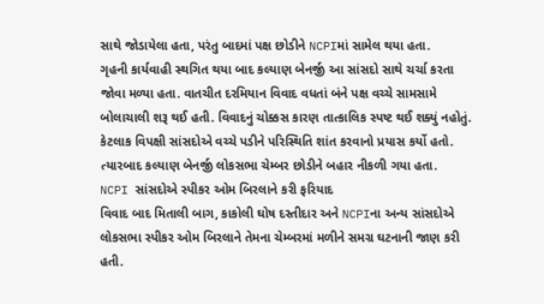સાથે જોડાયેલા હતા, પરંતુ બાદમાં પક્ષ છોડીને NCPIમાં સામેલ થયા હતા.
ગૃહની કાર્યવાહી સ્થગિત થયા બાદ કલ્યાણ બેનર્જી આ સાંસદો સાથે ચર્ચા કરતા જોવા મળ્યા હતા. વાતચીત દરમિયાન વિવાદ વધતાં બંને પક્ષ વચ્ચે સામસામે બોલાચાલી શરૂ થઈ હતી. વિવાદનું ચોક્કસ કારણ તાત્કાલિક સ્પષ્ટ થઈ શક્યું નહોતું.
કેટલાક વિપક્ષી સાંસદોએ વચ્ચે પડીને પરિસ્થિતિ શાંત કરવાનો પ્રયાસ કર્યો હતો. ત્યારબાદ કલ્યાણ બેનર્જી લોકસભા ચેમ્બર છોડીને બહાર નીકળી ગયા હતા.
NCPI સાંસદોએ સ્પીકર ઓમ બિરલાને કરી ફરિયાદ
વિવાદ બાદ મિતાલી બાગ, કાકોલી ઘોષ દસ્તીદાર અને NCPIના અન્ય સાંસદોએ લોકસભા સ્પીકર ઓમ બિરલાને તેમના ચેમ્બરમાં મળીને સમગ્ર ઘટનાની જાણ કરી હતી.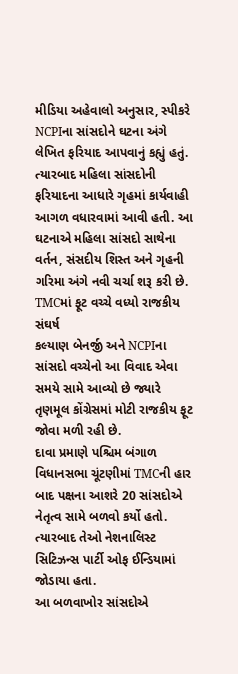મીડિયા અહેવાલો અનુસાર, સ્પીકરે NCPIના સાંસદોને ઘટના અંગે લેખિત ફરિયાદ આપવાનું કહ્યું હતું. ત્યારબાદ મહિલા સાંસદોની ફરિયાદના આધારે ગૃહમાં કાર્યવાહી આગળ વધારવામાં આવી હતી. આ ઘટનાએ મહિલા સાંસદો સાથેના વર્તન, સંસદીય શિસ્ત અને ગૃહની ગરિમા અંગે નવી ચર્ચા શરૂ કરી છે.
TMCમાં ફૂટ વચ્ચે વધ્યો રાજકીય સંઘર્ષ
કલ્યાણ બેનર્જી અને NCPIના સાંસદો વચ્ચેનો આ વિવાદ એવા સમયે સામે આવ્યો છે જ્યારે તૃણમૂલ કોંગ્રેસમાં મોટી રાજકીય ફૂટ જોવા મળી રહી છે.
દાવા પ્રમાણે પશ્ચિમ બંગાળ વિધાનસભા ચૂંટણીમાં TMCની હાર બાદ પક્ષના આશરે 20 સાંસદોએ નેતૃત્વ સામે બળવો કર્યો હતો. ત્યારબાદ તેઓ નેશનાલિસ્ટ સિટિઝન્સ પાર્ટી ઓફ ઈન્ડિયામાં જોડાયા હતા.
આ બળવાખોર સાંસદોએ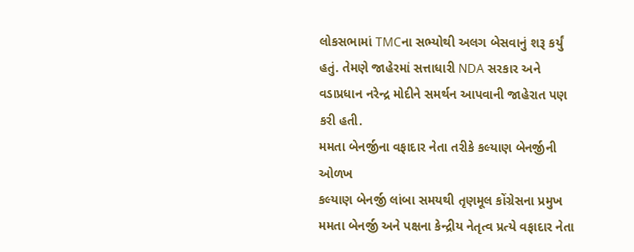લોકસભામાં TMCના સભ્યોથી અલગ બેસવાનું શરૂ કર્યું હતું. તેમણે જાહેરમાં સત્તાધારી NDA સરકાર અને વડાપ્રધાન નરેન્દ્ર મોદીને સમર્થન આપવાની જાહેરાત પણ કરી હતી.
મમતા બેનર્જીના વફાદાર નેતા તરીકે કલ્યાણ બેનર્જીની ઓળખ
કલ્યાણ બેનર્જી લાંબા સમયથી તૃણમૂલ કોંગ્રેસના પ્રમુખ મમતા બેનર્જી અને પક્ષના કેન્દ્રીય નેતૃત્વ પ્રત્યે વફાદાર નેતા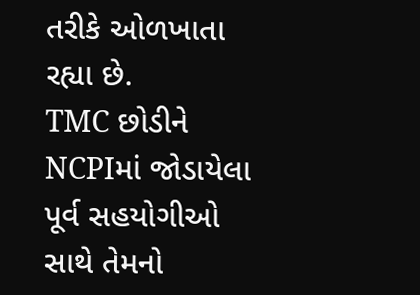તરીકે ઓળખાતા રહ્યા છે.
TMC છોડીને NCPIમાં જોડાયેલા પૂર્વ સહયોગીઓ સાથે તેમનો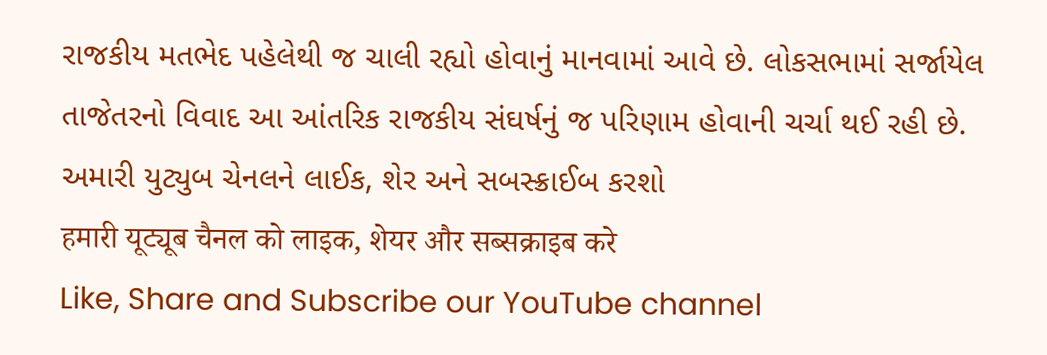રાજકીય મતભેદ પહેલેથી જ ચાલી રહ્યો હોવાનું માનવામાં આવે છે. લોકસભામાં સર્જાયેલ તાજેતરનો વિવાદ આ આંતરિક રાજકીય સંઘર્ષનું જ પરિણામ હોવાની ચર્ચા થઈ રહી છે.
અમારી યુટ્યુબ ચેનલને લાઈક, શેર અને સબસ્ક્રાઈબ કરશો
हमारी यूट्यूब चैनल को लाइक, शेयर और सब्सक्राइब करे
Like, Share and Subscribe our YouTube channel